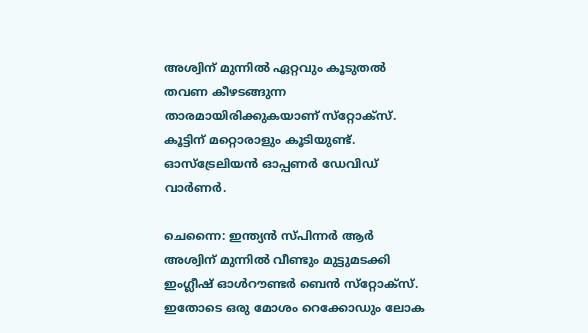അശ്വിന് മുന്നില്‍ ഏറ്റവും കൂടുതല്‍ തവണ കീഴടങ്ങുന്ന താരമായിരിക്കുകയാണ് സ്‌റ്റോക്‌സ്. കൂട്ടിന് മറ്റൊരാളും കൂടിയുണ്ട്. ഓസ്‌ട്രേലിയന്‍ ഓപ്പണര്‍ ഡേവിഡ് വാര്‍ണര്‍.

ചെന്നൈ: ഇന്ത്യന്‍ സ്പിന്നര്‍ ആര്‍ അശ്വിന് മുന്നില്‍ വീണ്ടും മുട്ടുമടക്കി ഇംഗ്ലീഷ് ഓള്‍റൗണ്ടര്‍ ബെന്‍ സ്‌റ്റോക്‌സ്. ഇതോടെ ഒരു മോശം റെക്കോഡും ലോക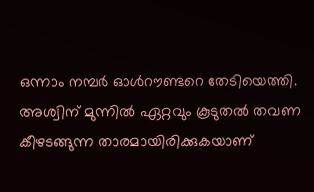ഒന്നാം നമ്പര്‍ ഓള്‍റൗണ്ടറെ തേടിയെത്തി. അശ്വിന് മുന്നില്‍ ഏറ്റവും കൂടുതല്‍ തവണ കീഴടങ്ങുന്ന താരമായിരിക്കുകയാണ്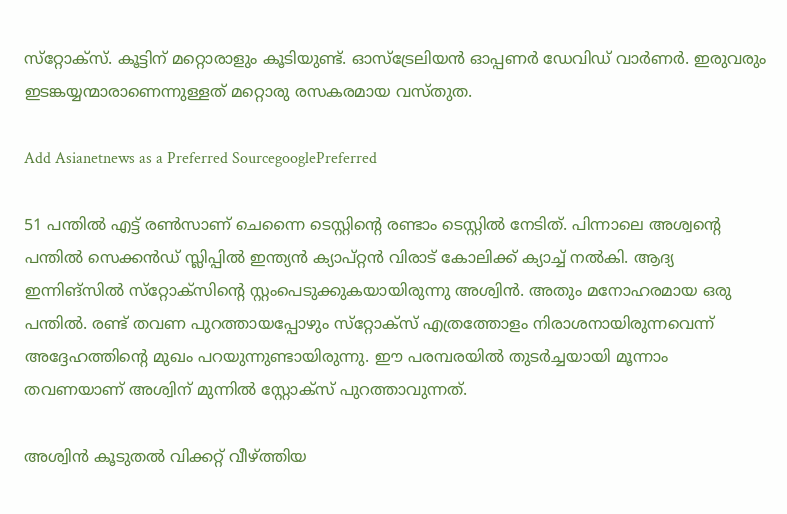സ്‌റ്റോക്‌സ്. കൂട്ടിന് മറ്റൊരാളും കൂടിയുണ്ട്. ഓസ്‌ട്രേലിയന്‍ ഓപ്പണര്‍ ഡേവിഡ് വാര്‍ണര്‍. ഇരുവരും ഇടങ്കയ്യന്മാരാണെന്നുള്ളത് മറ്റൊരു രസകരമായ വസ്തുത.

Add Asianetnews as a Preferred SourcegooglePreferred

51 പന്തില്‍ എട്ട് രണ്‍സാണ് ചെന്നൈ ടെസ്റ്റിന്റെ രണ്ടാം ടെസ്റ്റില്‍ നേടിത്. പിന്നാലെ അശ്വന്റെ പന്തില്‍ സെക്കന്‍ഡ് സ്ലിപ്പില്‍ ഇന്ത്യന്‍ ക്യാപ്റ്റന്‍ വിരാട് കോലിക്ക് ക്യാച്ച് നല്‍കി. ആദ്യ ഇന്നിങ്‌സില്‍ സ്‌റ്റോക്‌സിന്റെ സ്റ്റംപെടുക്കുകയായിരുന്നു അശ്വിന്‍. അതും മനോഹരമായ ഒരു പന്തില്‍. രണ്ട് തവണ പുറത്തായപ്പോഴും സ്‌റ്റോക്‌സ് എത്രത്തോളം നിരാശനായിരുന്നവെന്ന് അദ്ദേഹത്തിന്റെ മുഖം പറയുന്നുണ്ടായിരുന്നു. ഈ പരമ്പരയില്‍ തുടര്‍ച്ചയായി മൂന്നാം തവണയാണ് അശ്വിന് മുന്നില്‍ സ്റ്റോക്‌സ് പുറത്താവുന്നത്.

അശ്വിന്‍ കൂടുതല്‍ വിക്കറ്റ് വീഴ്ത്തിയ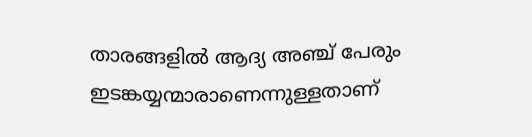താരങ്ങളില്‍ ആദ്യ അഞ്ച് പേരും ഇടങ്കയ്യന്മാരാണെന്നുള്ളതാണ്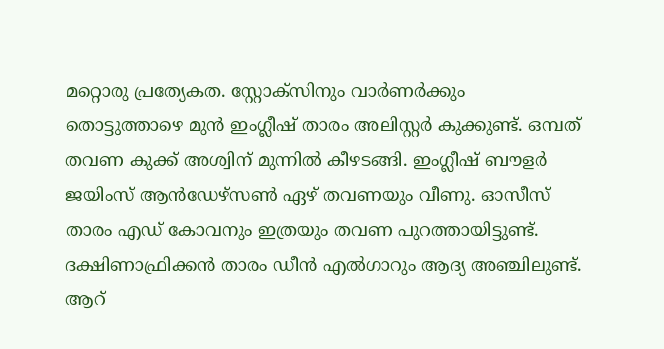മറ്റൊരു പ്രത്യേകത. സ്റ്റോക്‌സിനും വാര്‍ണര്‍ക്കും തൊട്ടുത്താഴെ മുന്‍ ഇംഗ്ലീഷ് താരം അലിസ്റ്റര്‍ കുക്കുണ്ട്. ഒമ്പത് തവണ കുക്ക് അശ്വിന് മുന്നില്‍ കീഴടങ്ങി. ഇംഗ്ലീഷ് ബൗളര്‍ ജയിംസ് ആന്‍ഡേഴ്‌സണ്‍ ഏഴ് തവണയും വീണു. ഓസീസ് താരം എഡ് കോവനും ഇത്രയും തവണ പുറത്തായിട്ടുണ്ട്. ദക്ഷിണാഫ്രിക്കന്‍ താരം ഡീന്‍ എല്‍ഗാറും ആദ്യ അഞ്ചിലുണ്ട്. ആറ്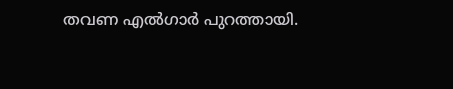തവണ എല്‍ഗാര്‍ പുറത്തായി.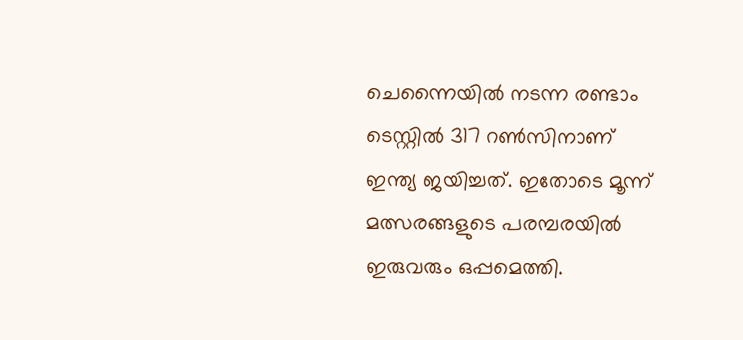ചെന്നൈയില്‍ നടന്ന രണ്ടാം ടെസ്റ്റില്‍ 317 റണ്‍സിനാണ് ഇന്ത്യ ജയിച്ചത്. ഇതോടെ മൂന്ന് മത്സരങ്ങളുടെ പരമ്പരയില്‍ ഇരുവരും ഒപ്പമെത്തി.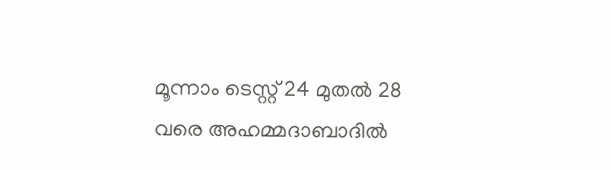മൂന്നാം ടെസ്റ്റ് 24 മുതല്‍ 28 വരെ അഹമ്മദാബാദില്‍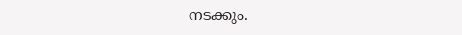നടക്കും.